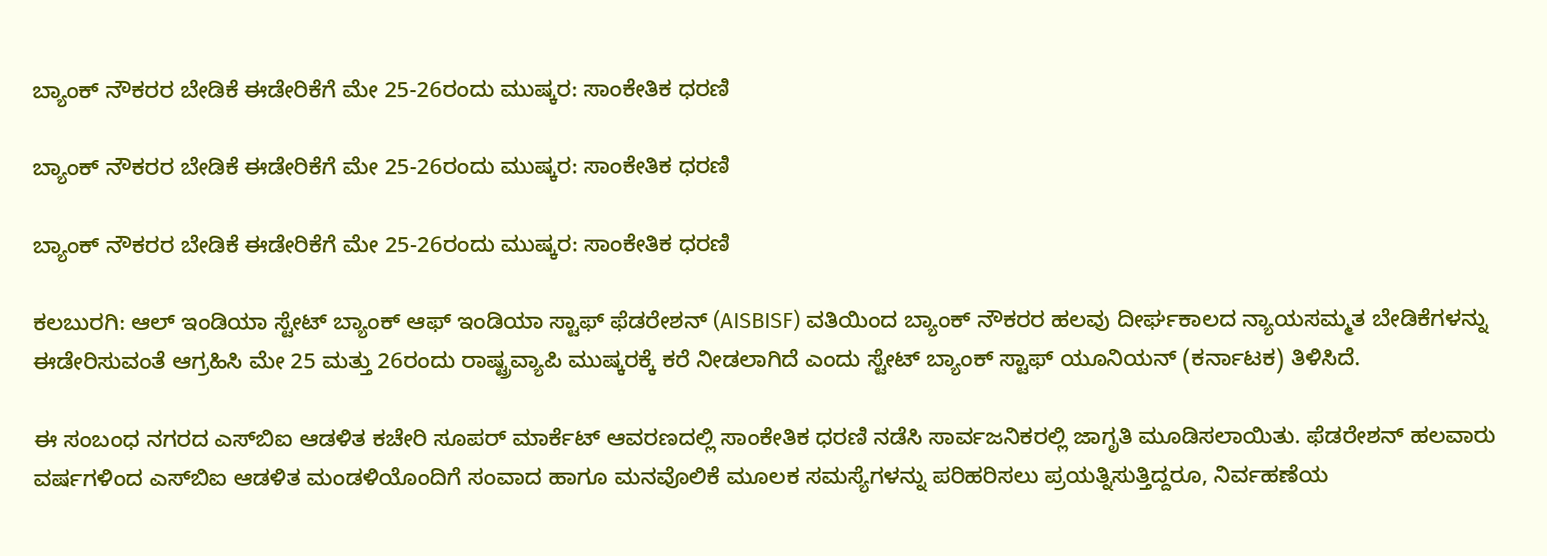ಬ್ಯಾಂಕ್ ನೌಕರರ ಬೇಡಿಕೆ ಈಡೇರಿಕೆಗೆ ಮೇ 25-26ರಂದು ಮುಷ್ಕರ: ಸಾಂಕೇತಿಕ ಧರಣಿ

ಬ್ಯಾಂಕ್ ನೌಕರರ ಬೇಡಿಕೆ ಈಡೇರಿಕೆಗೆ ಮೇ 25-26ರಂದು ಮುಷ್ಕರ: ಸಾಂಕೇತಿಕ ಧರಣಿ

ಬ್ಯಾಂಕ್ ನೌಕರರ ಬೇಡಿಕೆ ಈಡೇರಿಕೆಗೆ ಮೇ 25-26ರಂದು ಮುಷ್ಕರ: ಸಾಂಕೇತಿಕ ಧರಣಿ

ಕಲಬುರಗಿ: ಆಲ್ ಇಂಡಿಯಾ ಸ್ಟೇಟ್ ಬ್ಯಾಂಕ್ ಆಫ್ ಇಂಡಿಯಾ ಸ್ಟಾಫ್ ಫೆಡರೇಶನ್ (AISBISF) ವತಿಯಿಂದ ಬ್ಯಾಂಕ್ ನೌಕರರ ಹಲವು ದೀರ್ಘಕಾಲದ ನ್ಯಾಯಸಮ್ಮತ ಬೇಡಿಕೆಗಳನ್ನು ಈಡೇರಿಸುವಂತೆ ಆಗ್ರಹಿಸಿ ಮೇ 25 ಮತ್ತು 26ರಂದು ರಾಷ್ಟ್ರವ್ಯಾಪಿ ಮುಷ್ಕರಕ್ಕೆ ಕರೆ ನೀಡಲಾಗಿದೆ ಎಂದು ಸ್ಟೇಟ್ ಬ್ಯಾಂಕ್ ಸ್ಟಾಫ್ ಯೂನಿಯನ್ (ಕರ್ನಾಟಕ) ತಿಳಿಸಿದೆ.

ಈ ಸಂಬಂಧ ನಗರದ ಎಸ್‌ಬಿಐ ಆಡಳಿತ ಕಚೇರಿ ಸೂಪರ್ ಮಾರ್ಕೆಟ್ ಆವರಣದಲ್ಲಿ ಸಾಂಕೇತಿಕ ಧರಣಿ ನಡೆಸಿ ಸಾರ್ವಜನಿಕರಲ್ಲಿ ಜಾಗೃತಿ ಮೂಡಿಸಲಾಯಿತು. ಫೆಡರೇಶನ್ ಹಲವಾರು ವರ್ಷಗಳಿಂದ ಎಸ್‌ಬಿಐ ಆಡಳಿತ ಮಂಡಳಿಯೊಂದಿಗೆ ಸಂವಾದ ಹಾಗೂ ಮನವೊಲಿಕೆ ಮೂಲಕ ಸಮಸ್ಯೆಗಳನ್ನು ಪರಿಹರಿಸಲು ಪ್ರಯತ್ನಿಸುತ್ತಿದ್ದರೂ, ನಿರ್ವಹಣೆಯ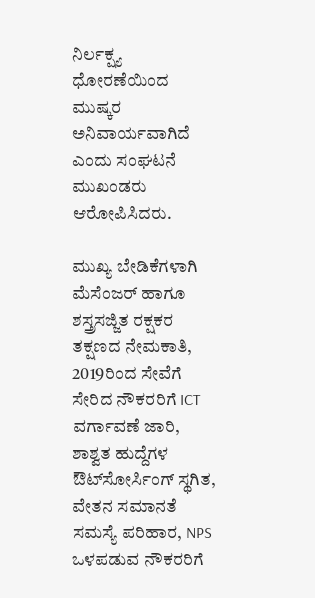ನಿರ್ಲಕ್ಷ್ಯ ಧೋರಣೆಯಿಂದ ಮುಷ್ಕರ ಅನಿವಾರ್ಯವಾಗಿದೆ ಎಂದು ಸಂಘಟನೆ ಮುಖಂಡರು ಆರೋಪಿಸಿದರು.

ಮುಖ್ಯ ಬೇಡಿಕೆಗಳಾಗಿ ಮೆಸೆಂಜರ್ ಹಾಗೂ ಶಸ್ತ್ರಸಜ್ಜಿತ ರಕ್ಷಕರ ತಕ್ಷಣದ ನೇಮಕಾತಿ, 2019ರಿಂದ ಸೇವೆಗೆ ಸೇರಿದ ನೌಕರರಿಗೆ ICT ವರ್ಗಾವಣೆ ಜಾರಿ, ಶಾಶ್ವತ ಹುದ್ದೆಗಳ ಔಟ್‌ಸೋರ್ಸಿಂಗ್ ಸ್ಥಗಿತ, ವೇತನ ಸಮಾನತೆ ಸಮಸ್ಯೆ ಪರಿಹಾರ, NPS ಒಳಪಡುವ ನೌಕರರಿಗೆ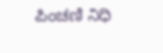ಪಿಂಚಣಿ ನಿಧಿ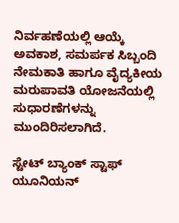ನಿರ್ವಹಣೆಯಲ್ಲಿ ಆಯ್ಕೆ ಅವಕಾಶ, ಸಮರ್ಪಕ ಸಿಬ್ಬಂದಿ ನೇಮಕಾತಿ ಹಾಗೂ ವೈದ್ಯಕೀಯ ಮರುಪಾವತಿ ಯೋಜನೆಯಲ್ಲಿ ಸುಧಾರಣೆಗಳನ್ನು ಮುಂದಿರಿಸಲಾಗಿದೆ.

ಸ್ಟೇಟ್ ಬ್ಯಾಂಕ್ ಸ್ಟಾಫ್ ಯೂನಿಯನ್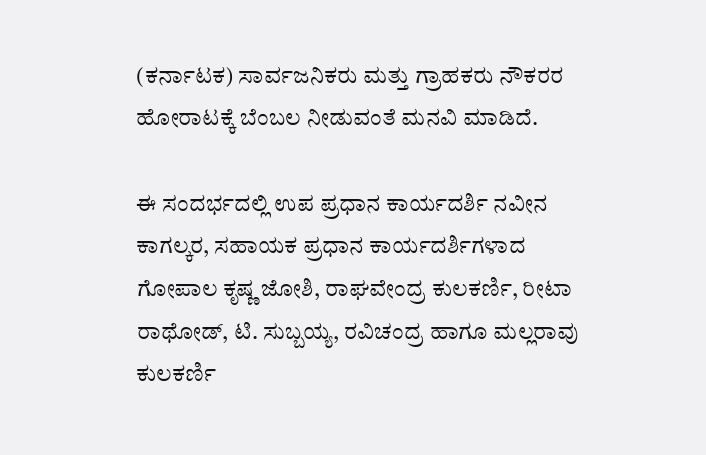(ಕರ್ನಾಟಕ) ಸಾರ್ವಜನಿಕರು ಮತ್ತು ಗ್ರಾಹಕರು ನೌಕರರ ಹೋರಾಟಕ್ಕೆ ಬೆಂಬಲ ನೀಡುವಂತೆ ಮನವಿ ಮಾಡಿದೆ.

ಈ ಸಂದರ್ಭದಲ್ಲಿ ಉಪ ಪ್ರಧಾನ ಕಾರ್ಯದರ್ಶಿ ನವೀನ ಕಾಗಲ್ಕರ, ಸಹಾಯಕ ಪ್ರಧಾನ ಕಾರ್ಯದರ್ಶಿಗಳಾದ ಗೋಪಾಲ ಕೃಷ್ಣ ಜೋಶಿ, ರಾಘವೇಂದ್ರ ಕುಲಕರ್ಣಿ, ರೀಟಾ ರಾಥೋಡ್, ಟಿ. ಸುಬ್ಬಯ್ಯ, ರವಿಚಂದ್ರ ಹಾಗೂ ಮಲ್ಲರಾವು ಕುಲಕರ್ಣಿ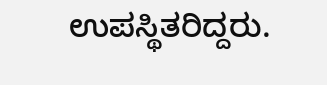ಉಪಸ್ಥಿತರಿದ್ದರು.